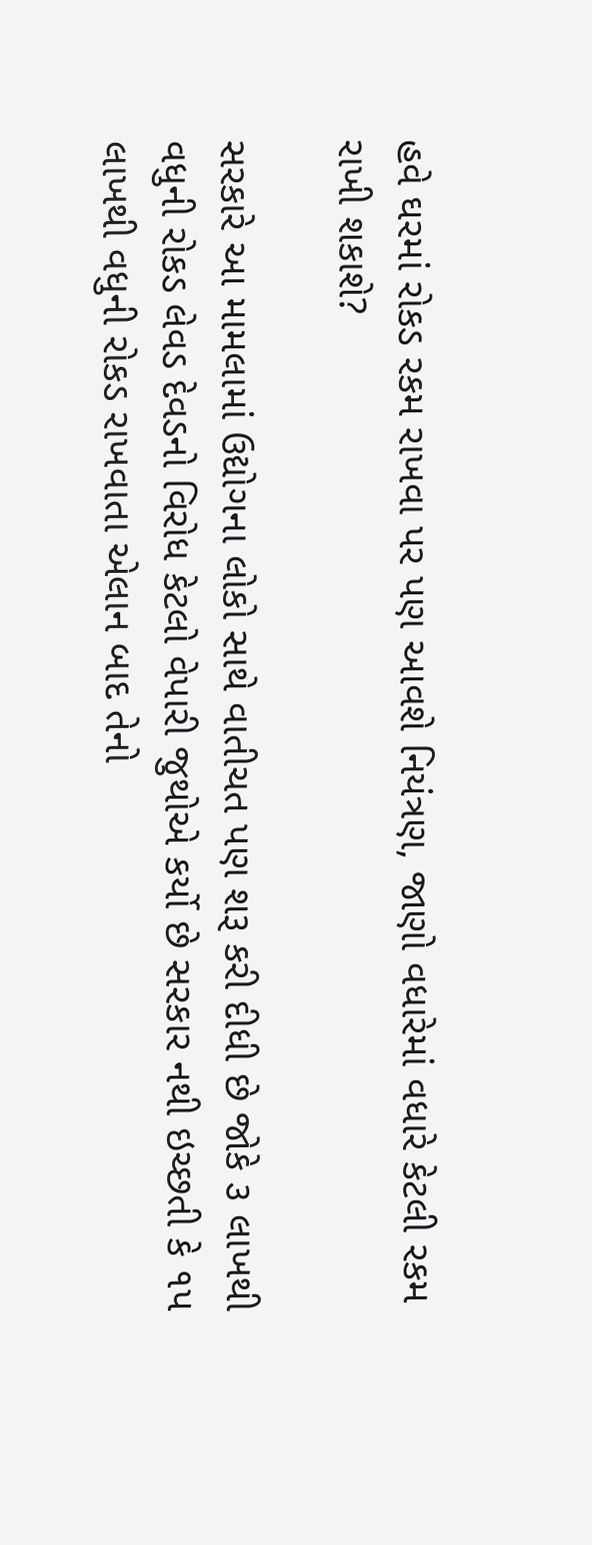હવે ઘરમાં રોકડ રકમ રાખવા પર પણ આવશે નિયંત્રણ, જાણો વધારેમાં વધારે કેટલી રકમ રાખી શકાશે?

સરકારે આ મામલામાં ઉદ્યોગના લોકો સાથે વાતીચત પણ શરૂ કરી દીધી છે જોકે ૩ લાખથી વધુની રોકડ લેવડ દેવડનો વિરોધ કેટલો વેપારી જુથોએ કર્યો છે સરકાર નથી ઇચ્છતી કે ૧પ લાખથી વધુની રોકડ રાખવાતા એલાન બાદ તેનો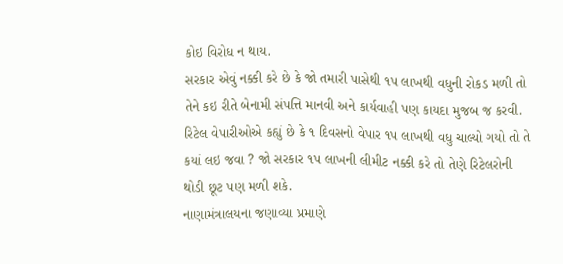કોઇ વિરોધ ન થાય.
સરકાર એવું નક્કી કરે છે કે જો તમારી પાસેથી ૧પ લાખથી વધુની રોકડ મળી તો તેને કઇ રીતે બેનામી સંપત્તિ માનવી અને કાર્યવાહી પણ કાયદા મુજબ જ કરવી.
રિટેલ વેપારીઓએ કહ્યું છે કે ૧ દિવસનો વેપાર ૧પ લાખથી વધુ ચાલ્યો ગયો તો તે કયાં લઇ જવા ? જો સરકાર ૧પ લાખની લીમીટ નક્કી કરે તો તેણે રિટેલરોની થોડી છૂટ પણ મળી શકે.
નાણામંત્રાલયના જણાવ્યા પ્રમાણે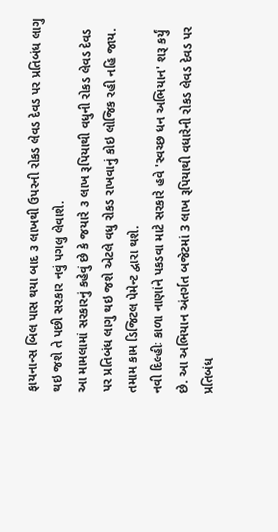ફાયનાન્સ બિલ પાસ થયા બાદ ૩ લાખથી ઉપરની રોકડ લેવડ દેવડ પર પ્રતિબંધ લાગુ થઇ જશે તે પછી સરકાર નવું પગલુ લેવાશે.
આ મામલામાં સરકારનું કહેવું છે કે જયારે ૩ લાખ રૂપિયાથી વધુની રોકડ લેવડ દેવડ પર પ્રતિબંધ લાગુ થઇ જશે એટલે વધુ રોકડ રાખવાનું કોઇ લોજિક રહી નહિ જાય. તમામ કામ ડિજિટલ પેમેન્ટ દ્વારા થશે.
નવી દિલ્હીઃ કાળા નાણાંને પકડવા માટે સરકારે હવે 'સ્વચ્છ ધન અભિયાન' શરૂ કર્યું છે. આ અભિયાન અંતર્ગત બજેટમાં 3 લાખ રૂપિયાથી વધારેની રોકડ લેવડ દેવડ પર પ્રતિબંધ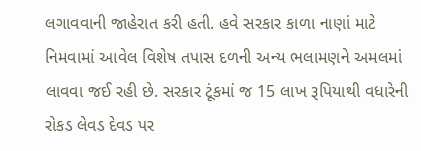લગાવવાની જાહેરાત કરી હતી. હવે સરકાર કાળા નાણાં માટે નિમવામાં આવેલ વિશેષ તપાસ દળની અન્ય ભલામણને અમલમાં લાવવા જઈ રહી છે. સરકાર ટૂંકમાં જ 15 લાખ રૂપિયાથી વધારેની રોકડ લેવડ દેવડ પર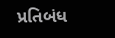પ્રતિબંધ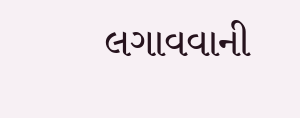લગાવવાની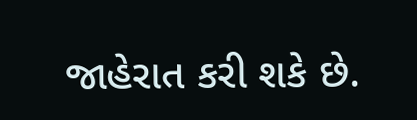જાહેરાત કરી શકે છે.